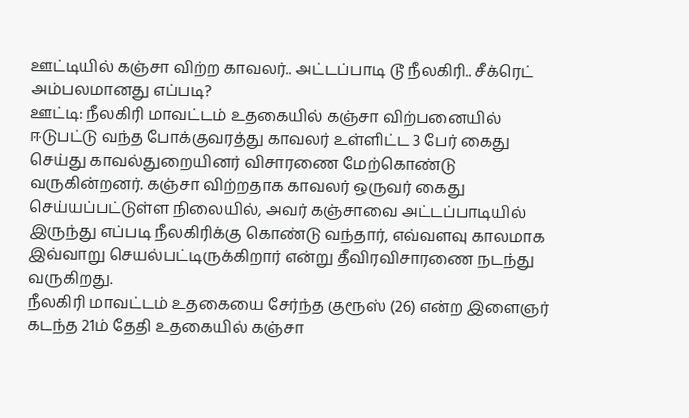ஊட்டியில் கஞ்சா விற்ற காவலர்.. அட்டப்பாடி டூ நீலகிரி.. சீக்ரெட் அம்பலமானது எப்படி?
ஊட்டி: நீலகிரி மாவட்டம் உதகையில் கஞ்சா விற்பனையில் ஈடுபட்டு வந்த போக்குவரத்து காவலர் உள்ளிட்ட 3 பேர் கைது செய்து காவல்துறையினர் விசாரணை மேற்கொண்டு வருகின்றனர். கஞ்சா விற்றதாக காவலர் ஒருவர் கைது செய்யப்பட்டுள்ள நிலையில், அவர் கஞ்சாவை அட்டப்பாடியில் இருந்து எப்படி நீலகிரிக்கு கொண்டு வந்தார், எவ்வளவு காலமாக இவ்வாறு செயல்பட்டிருக்கிறார் என்று தீவிரவிசாரணை நடந்து வருகிறது.
நீலகிரி மாவட்டம் உதகையை சேர்ந்த குரூஸ் (26) என்ற இளைஞர் கடந்த 21ம் தேதி உதகையில் கஞ்சா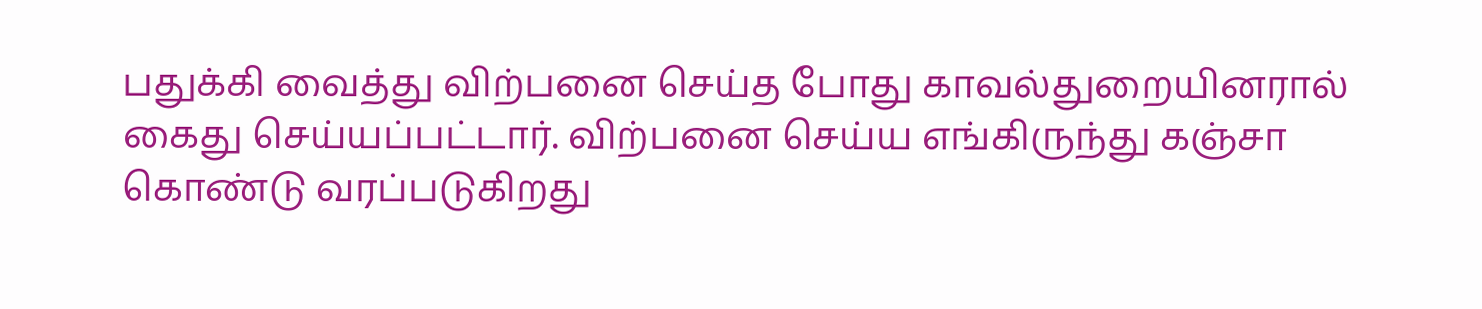பதுக்கி வைத்து விற்பனை செய்த போது காவல்துறையினரால் கைது செய்யப்பட்டார். விற்பனை செய்ய எங்கிருந்து கஞ்சா கொண்டு வரப்படுகிறது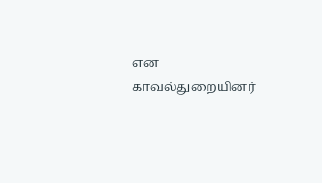என காவல்துறையினர்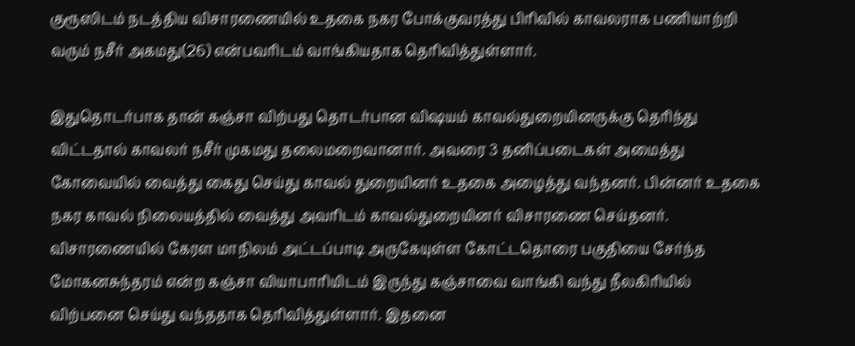குரூஸிடம் நடத்திய விசாரணையில் உதகை நகர போக்குவரத்து பிரிவில் காவலராக பணியாற்றி வரும் நசீர் அகமது(26) என்பவரிடம் வாங்கியதாக தெரிவித்துள்ளார்.

இதுதொடர்பாக தான் கஞ்சா விற்பது தொடர்பான விஷயம் காவல்துறையினருக்கு தெரிந்து விட்டதால் காவலர் நசீர் முகமது தலைமறைவானார். அவரை 3 தனிப்படைகள் அமைத்து கோவையில் வைத்து கைது செய்து காவல் துறையினர் உதகை அழைத்து வந்தனர். பின்னர் உதகை நகர காவல் நிலையத்தில் வைத்து அவரிடம் காவல்துறையினர் விசாரணை செய்தனர்.
விசாரணையில் கேரள மாநிலம் அட்டப்பாடி அருகேயுள்ள கோட்டதொரை பகுதியை சேர்ந்த மோகனசுந்தரம் என்ற கஞ்சா வியாபாரியிடம் இருந்து கஞ்சாவை வாங்கி வந்து நீலகிரியில் விற்பனை செய்து வந்ததாக தெரிவித்துள்ளார். இதனை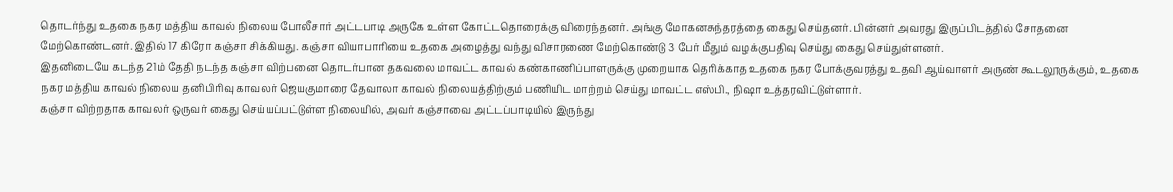தொடர்ந்து உதகை நகர மத்திய காவல் நிலைய போலீசார் அட்டபாடி அருகே உள்ள கோட்டதொரைக்கு விரைந்தனர். அங்கு மோகனசுந்தரத்தை கைது செய்தனர். பின்னர் அவரது இருப்பிடத்தில் சோதனை மேற்கொண்டனர். இதில் 17 கிரோ கஞ்சா சிக்கியது. கஞ்சா வியாபாரியை உதகை அழைத்து வந்து விசாரணை மேற்கொண்டு 3 பேர் மீதும் வழக்குபதிவு செய்து கைது செய்துள்ளனர்.
இதனிடையே கடந்த 21ம் தேதி நடந்த கஞ்சா விற்பனை தொடர்பான தகவலை மாவட்ட காவல் கண்காணிப்பாளருக்கு முறையாக தெரிக்காத உதகை நகர போக்குவரத்து உதவி ஆய்வாளர் அருண் கூடலூருக்கும், உதகை நகர மத்திய காவல் நிலைய தனிபிரிவு காவலர் ஜெயகுமாரை தேவாலா காவல் நிலையத்திற்கும் பணியிட மாற்றம் செய்து மாவட்ட எஸ்பி., நிஷா உத்தரவிட்டுள்ளார்.
கஞ்சா விற்றதாக காவலர் ஒருவர் கைது செய்யப்பட்டுள்ள நிலையில், அவர் கஞ்சாவை அட்டப்பாடியில் இருந்து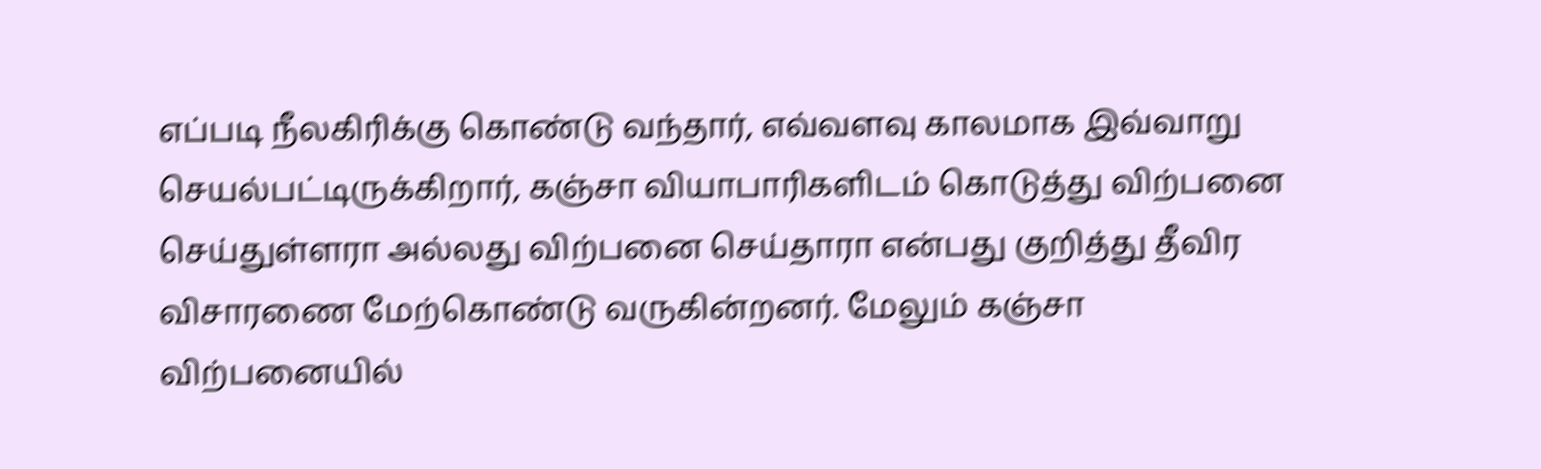எப்படி நீலகிரிக்கு கொண்டு வந்தார், எவ்வளவு காலமாக இவ்வாறு செயல்பட்டிருக்கிறார், கஞ்சா வியாபாரிகளிடம் கொடுத்து விற்பனை செய்துள்ளரா அல்லது விற்பனை செய்தாரா என்பது குறித்து தீவிர விசாரணை மேற்கொண்டு வருகின்றனர். மேலும் கஞ்சா விற்பனையில்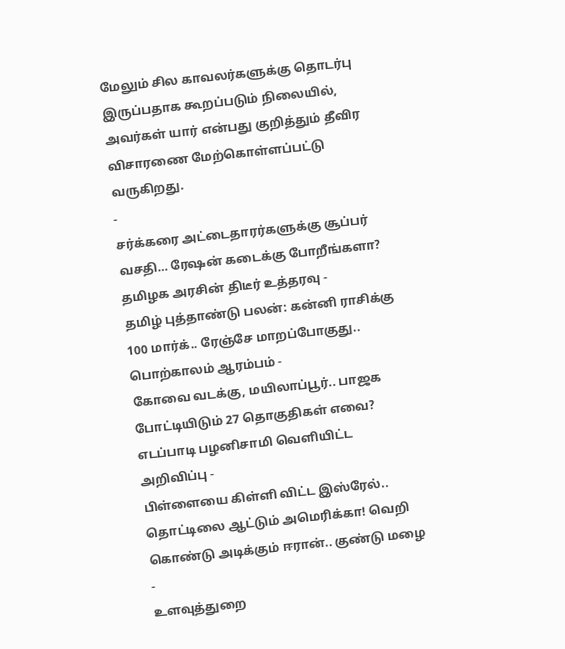மேலும் சில காவலர்களுக்கு தொடர்பு இருப்பதாக கூறப்படும் நிலையில், அவர்கள் யார் என்பது குறித்தும் தீவிர விசாரணை மேற்கொள்ளப்பட்டு வருகிறது.
-
சர்க்கரை அட்டைதாரர்களுக்கு சூப்பர் வசதி… ரேஷன் கடைக்கு போறீங்களா? தமிழக அரசின் திடீர் உத்தரவு -
தமிழ் புத்தாண்டு பலன்: கன்னி ராசிக்கு 100 மார்க்.. ரேஞ்சே மாறப்போகுது.. பொற்காலம் ஆரம்பம் -
கோவை வடக்கு, மயிலாப்பூர்.. பாஜக போட்டியிடும் 27 தொகுதிகள் எவை? எடப்பாடி பழனிசாமி வெளியிட்ட அறிவிப்பு -
பிள்ளையை கிள்ளி விட்ட இஸ்ரேல்.. தொட்டிலை ஆட்டும் அமெரிக்கா! வெறி கொண்டு அடிக்கும் ஈரான்.. குண்டு மழை -
உளவுத்துறை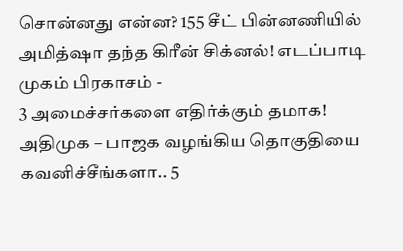சொன்னது என்ன? 155 சீட் பின்னணியில் அமித்ஷா தந்த கிரீன் சிக்னல்! எடப்பாடி முகம் பிரகாசம் -
3 அமைச்சர்களை எதிர்க்கும் தமாக! அதிமுக – பாஜக வழங்கிய தொகுதியை கவனிச்சீங்களா.. 5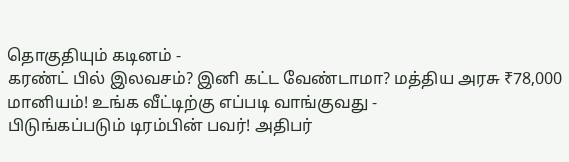தொகுதியும் கடினம் -
கரண்ட் பில் இலவசம்? இனி கட்ட வேண்டாமா? மத்திய அரசு ₹78,000 மானியம்! உங்க வீட்டிற்கு எப்படி வாங்குவது -
பிடுங்கப்படும் டிரம்பின் பவர்! அதிபர்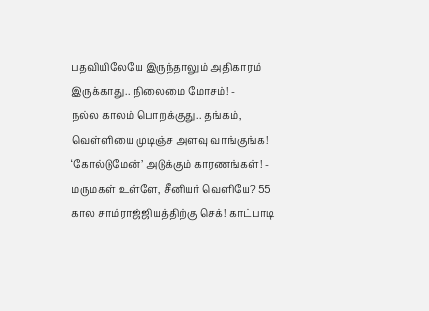பதவியிலேயே இருந்தாலும் அதிகாரம் இருக்காது.. நிலைமை மோசம்! -
நல்ல காலம் பொறக்குது.. தங்கம், வெள்ளியை முடிஞ்ச அளவு வாங்குங்க! ‘கோல்டுமேன்’ அடுக்கும் காரணங்கள்! -
மருமகள் உள்ளே, சீனியர் வெளியே? 55 கால சாம்ராஜ்ஜியத்திற்கு செக்! காட்பாடி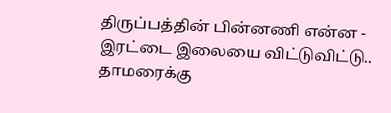திருப்பத்தின் பின்னணி என்ன -
இரட்டை இலையை விட்டுவிட்டு.. தாமரைக்கு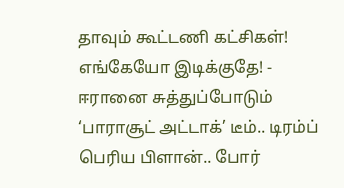தாவும் கூட்டணி கட்சிகள்! எங்கேயோ இடிக்குதே! -
ஈரானை சுத்துப்போடும் ‘பாராசூட் அட்டாக்’ டீம்.. டிரம்ப் பெரிய பிளான்.. போர்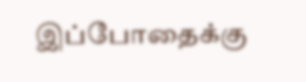இப்போதைக்கு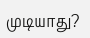முடியாது?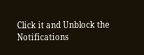Click it and Unblock the Notifications